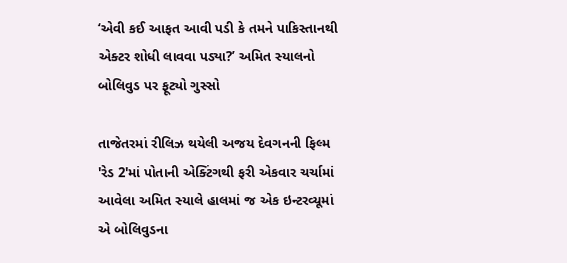‘એવી કઈ આફત આવી પડી કે તમને પાકિસ્તાનથી એક્ટર શોધી લાવવા પડ્યા?’ અમિત સ્યાલનો બોલિવુડ પર ફૂટ્યો ગુસ્સો

તાજેતરમાં રીલિઝ થયેલી અજય દેવગનની ફિલ્મ 'રેડ 2'માં પોતાની એક્ટિંગથી ફરી એકવાર ચર્ચામાં આવેલા અમિત સ્યાલે હાલમાં જ એક ઇન્ટરવ્યૂમાં એ બોલિવુડના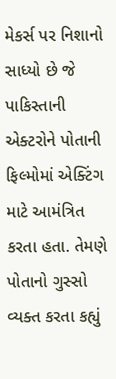મેકર્સ પર નિશાનો સાધ્યો છે જે પાકિસ્તાની એક્ટરોને પોતાની ફિલ્મોમાં એક્ટિંગ માટે આમંત્રિત કરતા હતા. તેમણે પોતાનો ગુસ્સો વ્યક્ત કરતા કહ્યું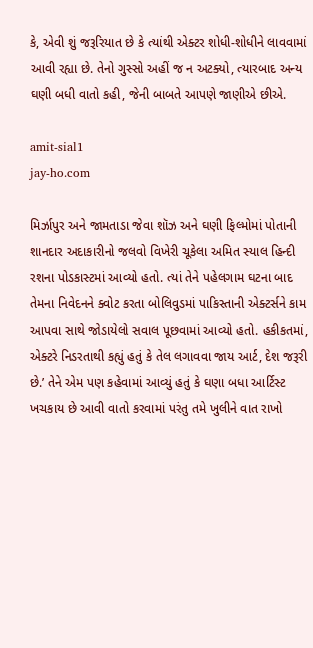કે, એવી શું જરૂરિયાત છે કે ત્યાંથી એક્ટર શોધી-શોધીને લાવવામાં આવી રહ્યા છે. તેનો ગુસ્સો અહીં જ ન અટક્યો, ત્યારબાદ અન્ય ઘણી બધી વાતો કહી, જેની બાબતે આપણે જાણીએ છીએ.

amit-sial1
jay-ho.com

મિર્ઝાપુર અને જામતાડા જેવા શૉઝ અને ઘણી ફિલ્મોમાં પોતાની શાનદાર અદાકારીનો જલવો વિખેરી ચૂકેલા અમિત સ્યાલ હિન્દી રશના પોડકાસ્ટમાં આવ્યો હતો. ત્યાં તેને પહેલગામ ઘટના બાદ તેમના નિવેદનને ક્વોટ કરતા બોલિવુડમાં પાકિસ્તાની એક્ટર્સને કામ આપવા સાથે જોડાયેલો સવાલ પૂછવામાં આવ્યો હતો. હકીકતમાં, એક્ટરે નિડરતાથી કહ્યું હતું કે તેલ લગાવવા જાય આર્ટ, દેશ જરૂરી છે.’ તેને એમ પણ કહેવામાં આવ્યું હતું કે ઘણા બધા આર્ટિસ્ટ ખચકાય છે આવી વાતો કરવામાં પરંતુ તમે ખુલીને વાત રાખો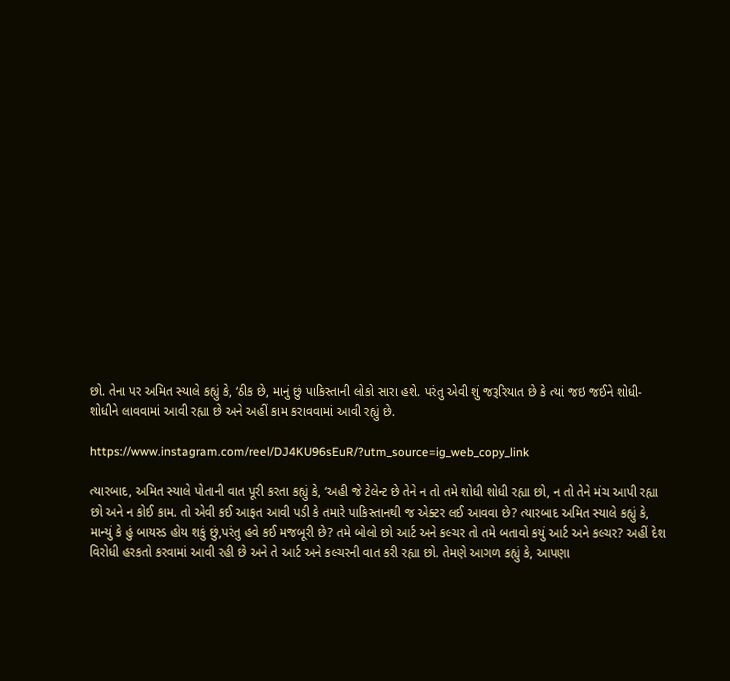છો. તેના પર અમિત સ્યાલે કહ્યું કે, ‘ઠીક છે, માનું છું પાકિસ્તાની લોકો સારા હશે. પરંતુ એવી શું જરૂરિયાત છે કે ત્યાં જઇ જઈને શોધી-શોધીને લાવવામાં આવી રહ્યા છે અને અહીં કામ કરાવવામાં આવી રહ્યું છે.

https://www.instagram.com/reel/DJ4KU96sEuR/?utm_source=ig_web_copy_link

ત્યારબાદ, અમિત સ્યાલે પોતાની વાત પૂરી કરતા કહ્યું કે, ‘અહી જે ટેલેન્ટ છે તેને ન તો તમે શોધી શોધી રહ્યા છો, ન તો તેને મંચ આપી રહ્યા છો અને ન કોઈ કામ. તો એવી કઈ આફત આવી પડી કે તમારે પાકિસ્તાનથી જ એક્ટર લઈ આવવા છે? ત્યારબાદ અમિત સ્યાલે કહ્યું કે, માન્યું કે હું બાયસ્ડ હોય શકું છું,પરંતુ હવે કઈ મજબૂરી છે? તમે બોલો છો આર્ટ અને કલ્ચર તો તમે બતાવો કયું આર્ટ અને કલ્ચર? અહીં દેશ વિરોધી હરકતો કરવામાં આવી રહી છે અને તે આર્ટ અને કલ્ચરની વાત કરી રહ્યા છો. તેમણે આગળ કહ્યું કે, આપણા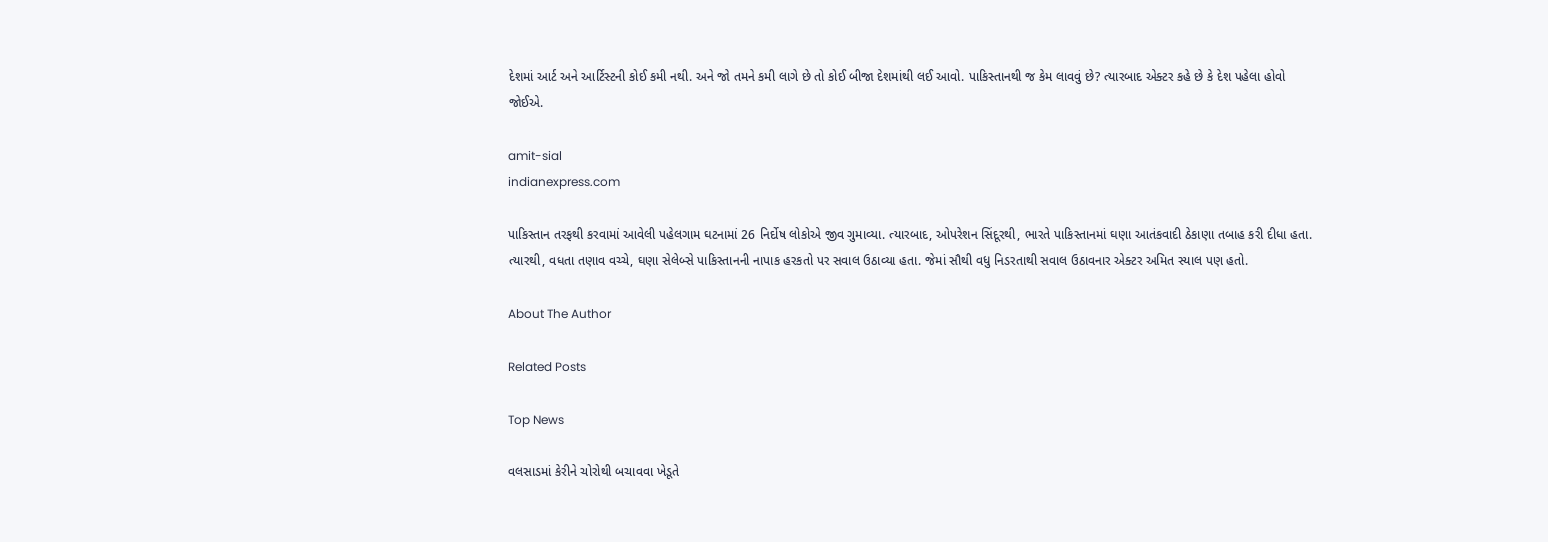દેશમાં આર્ટ અને આર્ટિસ્ટની કોઈ કમી નથી. અને જો તમને કમી લાગે છે તો કોઈ બીજા દેશમાંથી લઈ આવો. પાકિસ્તાનથી જ કેમ લાવવું છે? ત્યારબાદ એક્ટર કહે છે કે દેશ પહેલા હોવો જોઈએ.

amit-sial
indianexpress.com

પાકિસ્તાન તરફથી કરવામાં આવેલી પહેલગામ ઘટનામાં 26 નિર્દોષ લોકોએ જીવ ગુમાવ્યા. ત્યારબાદ, ઓપરેશન સિંદૂરથી, ભારતે પાકિસ્તાનમાં ઘણા આતંકવાદી ઠેકાણા તબાહ કરી દીધા હતા. ત્યારથી, વધતા તણાવ વચ્ચે, ઘણા સેલેબ્સે પાકિસ્તાનની નાપાક હરકતો પર સવાલ ઉઠાવ્યા હતા. જેમાં સૌથી વધુ નિડરતાથી સવાલ ઉઠાવનાર એક્ટર અમિત સ્યાલ પણ હતો.

About The Author

Related Posts

Top News

વલસાડમાં કેરીને ચોરોથી બચાવવા ખેડૂતે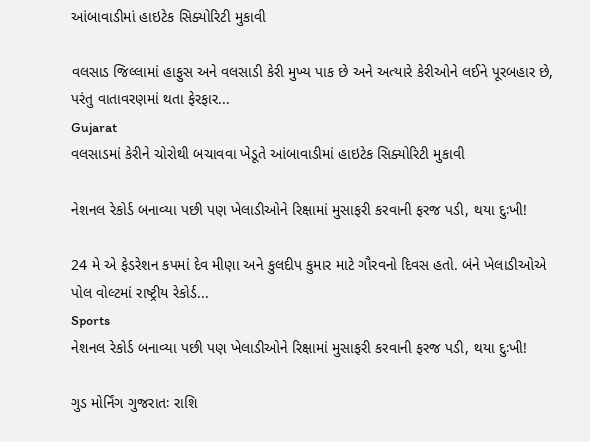આંબાવાડીમાં હાઇટેક સિક્યોરિટી મુકાવી

વલસાડ જિલ્લામાં હાફુસ અને વલસાડી કેરી મુખ્ય પાક છે અને અત્યારે કેરીઓને લઈને પૂરબહાર છે, પરંતુ વાતાવરણમાં થતા ફેરફાર...
Gujarat
વલસાડમાં કેરીને ચોરોથી બચાવવા ખેડૂતે આંબાવાડીમાં હાઇટેક સિક્યોરિટી મુકાવી

નેશનલ રેકોર્ડ બનાવ્યા પછી પણ ખેલાડીઓને રિક્ષામાં મુસાફરી કરવાની ફરજ પડી, થયા દુઃખી!

24 મે એ ફેડરેશન કપમાં દેવ મીણા અને કુલદીપ કુમાર માટે ગૌરવનો દિવસ હતો. બંને ખેલાડીઓએ પોલ વોલ્ટમાં રાષ્ટ્રીય રેકોર્ડ...
Sports
નેશનલ રેકોર્ડ બનાવ્યા પછી પણ ખેલાડીઓને રિક્ષામાં મુસાફરી કરવાની ફરજ પડી, થયા દુઃખી!

ગુડ મોર્નિંગ ગુજરાતઃ રાશિ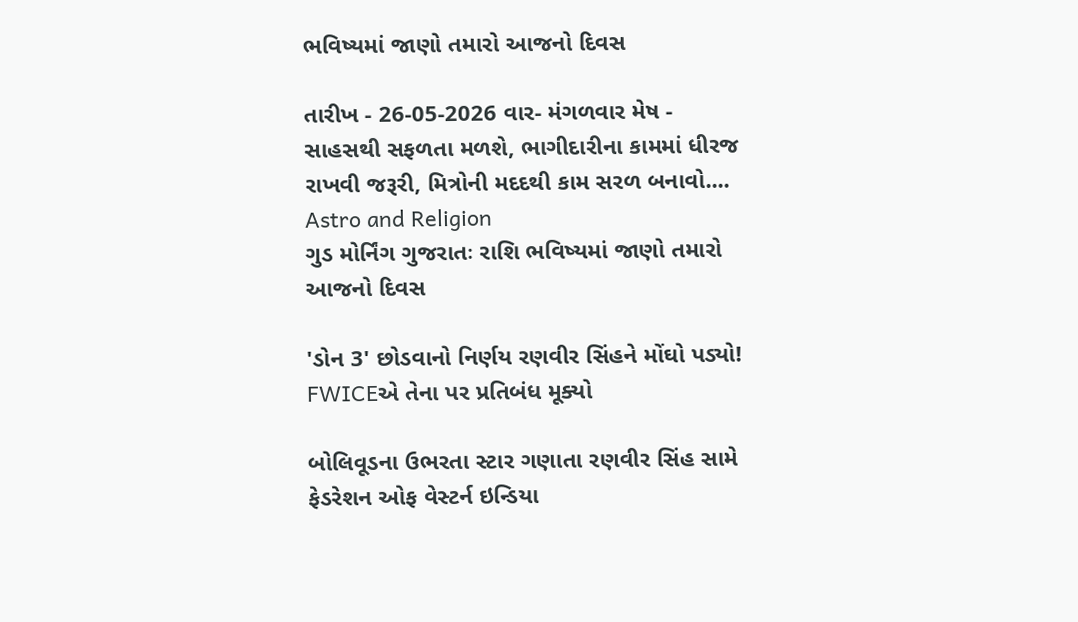ભવિષ્યમાં જાણો તમારો આજનો દિવસ

તારીખ - 26-05-2026 વાર- મંગળવાર મેષ - સાહસથી સફળતા મળશે, ભાગીદારીના કામમાં ધીરજ રાખવી જરૂરી, મિત્રોની મદદથી કામ સરળ બનાવો....
Astro and Religion
ગુડ મોર્નિંગ ગુજરાતઃ રાશિ ભવિષ્યમાં જાણો તમારો આજનો દિવસ

'ડોન 3' છોડવાનો નિર્ણય રણવીર સિંહને મોંઘો પડ્યો! FWICEએ તેના પર પ્રતિબંધ મૂક્યો

બોલિવૂડના ઉભરતા સ્ટાર ગણાતા રણવીર સિંહ સામે ફેડરેશન ઓફ વેસ્ટર્ન ઇન્ડિયા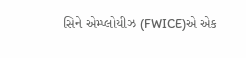સિને એમ્પ્લોયીઝ (FWICE)એ એક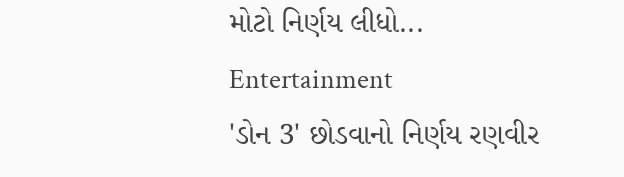મોટો નિર્ણય લીધો...
Entertainment
'ડોન 3' છોડવાનો નિર્ણય રણવીર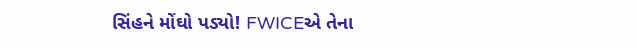સિંહને મોંઘો પડ્યો! FWICEએ તેના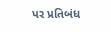પર પ્રતિબંધ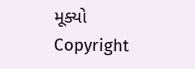મૂક્યો
Copyright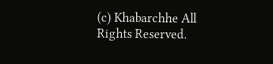(c) Khabarchhe All Rights Reserved.